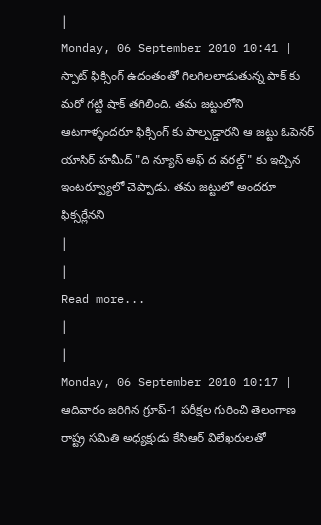|
Monday, 06 September 2010 10:41 |
స్పాట్ ఫిక్సింగ్ ఉదంతంతో గిలగిలలాడుతున్న పాక్ కు మరో గట్టి షాక్ తగిలింది. తమ జట్టులోని ఆటగాళ్ళందరూ ఫిక్సింగ్ కు పాల్పడ్డారని ఆ జట్టు ఓపెనర్ యాసిర్ హమీద్ "ది న్యూస్ అఫ్ ద వరల్డ్ " కు ఇచ్చిన ఇంటర్వ్యూలో చెప్పాడు. తమ జట్టులో అందరూ ఫిక్సర్లేనని
|
|
Read more...
|
|
Monday, 06 September 2010 10:17 |
ఆదివారం జరిగిన గ్రూప్-1 పరీక్షల గురించి తెలంగాణ రాష్ట్ర సమితి అధ్యక్షుడు కేసిఆర్ విలేఖరులతో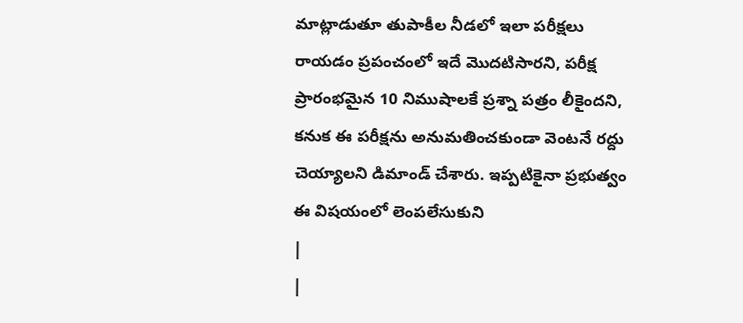మాట్లాడుతూ తుపాకీల నీడలో ఇలా పరీక్షలు రాయడం ప్రపంచంలో ఇదే మొదటిసారని, పరీక్ష ప్రారంభమైన 10 నిముషాలకే ప్రశ్నా పత్రం లీకైందని, కనుక ఈ పరీక్షను అనుమతించకుండా వెంటనే రద్దు చెయ్యాలని డిమాండ్ చేశారు. ఇప్పటికైనా ప్రభుత్వం ఈ విషయంలో లెంపలేసుకుని
|
|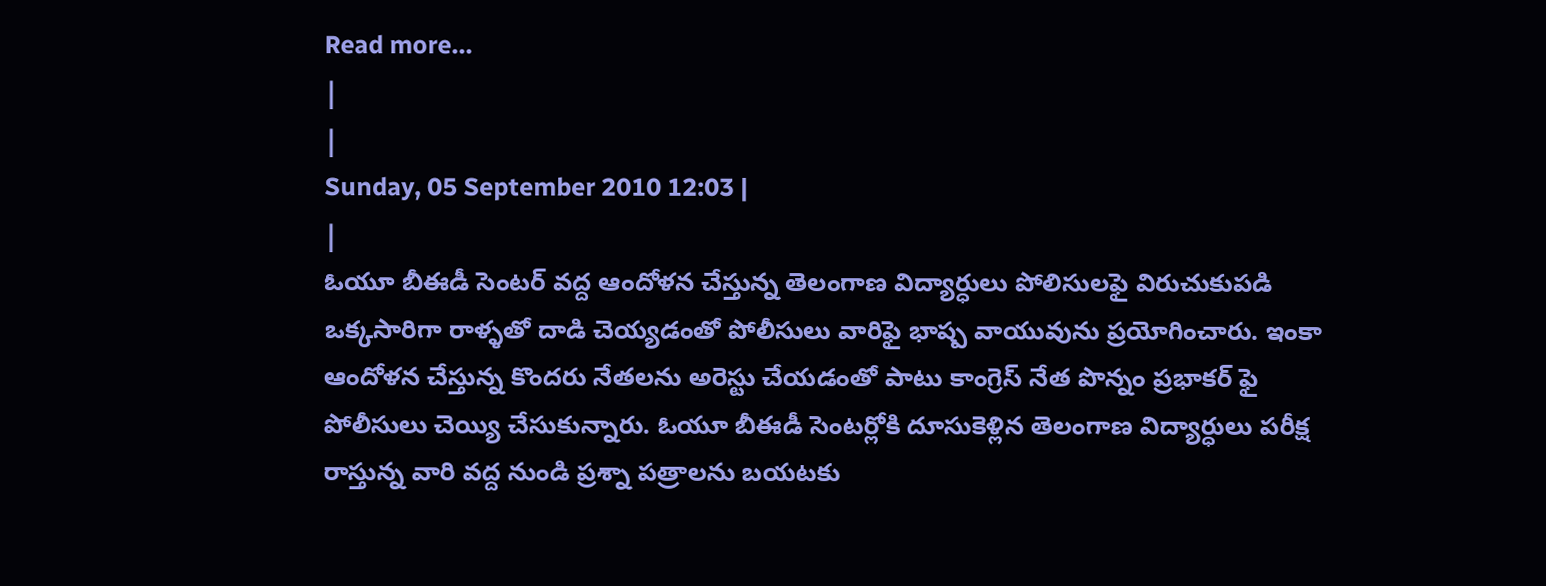Read more...
|
|
Sunday, 05 September 2010 12:03 |
|
ఓయూ బీఈడీ సెంటర్ వద్ద ఆందోళన చేస్తున్న తెలంగాణ విద్యార్ధులు పోలిసులఫై విరుచుకుపడి ఒక్కసారిగా రాళ్ళతో దాడి చెయ్యడంతో పోలీసులు వారిఫై భాష్ప వాయువును ప్రయోగించారు. ఇంకా ఆందోళన చేస్తున్న కొందరు నేతలను అరెస్టు చేయడంతో పాటు కాంగ్రెస్ నేత పొన్నం ప్రభాకర్ ఫై పోలీసులు చెయ్యి చేసుకున్నారు. ఓయూ బీఈడీ సెంటర్లోకి దూసుకెళ్లిన తెలంగాణ విద్యార్ధులు పరీక్ష రాస్తున్న వారి వద్ద నుండి ప్రశ్నా పత్రాలను బయటకు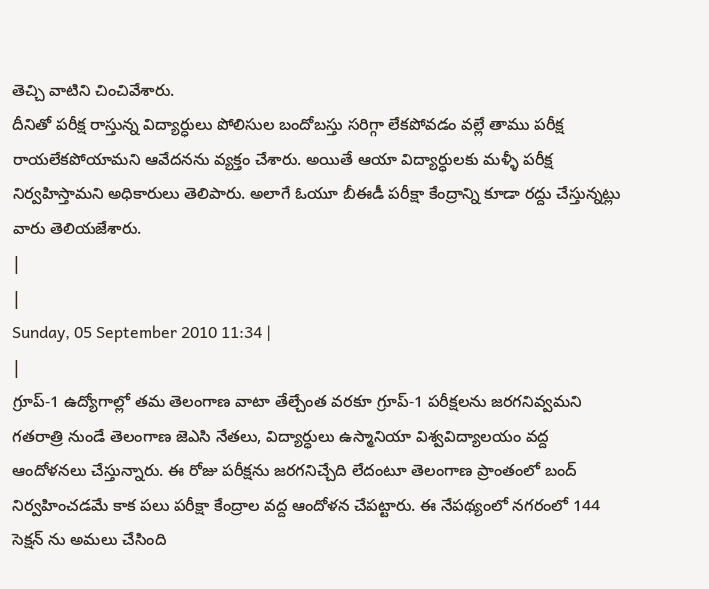తెచ్చి వాటిని చించివేశారు.
దీనితో పరీక్ష రాస్తున్న విద్యార్ధులు పోలిసుల బందోబస్తు సరిగ్గా లేకపోవడం వల్లే తాము పరీక్ష రాయలేకపోయామని ఆవేదనను వ్యక్తం చేశారు. అయితే ఆయా విద్యార్ధులకు మళ్ళీ పరీక్ష నిర్వహిస్తామని అధికారులు తెలిపారు. అలాగే ఓయూ బీఈడీ పరీక్షా కేంద్రాన్ని కూడా రద్దు చేస్తున్నట్లు వారు తెలియజేశారు.
|
|
Sunday, 05 September 2010 11:34 |
|
గ్రూప్-1 ఉద్యోగాల్లో తమ తెలంగాణ వాటా తేల్చేంత వరకూ గ్రూప్-1 పరీక్షలను జరగనివ్వమని గతరాత్రి నుండే తెలంగాణ జెఎసి నేతలు, విద్యార్ధులు ఉస్మానియా విశ్వవిద్యాలయం వద్ద ఆందోళనలు చేస్తున్నారు. ఈ రోజు పరీక్షను జరగనిచ్చేది లేదంటూ తెలంగాణ ప్రాంతంలో బంద్ నిర్వహించడమే కాక పలు పరీక్షా కేంద్రాల వద్ద ఆందోళన చేపట్టారు. ఈ నేపథ్యంలో నగరంలో 144 సెక్షన్ ను అమలు చేసింది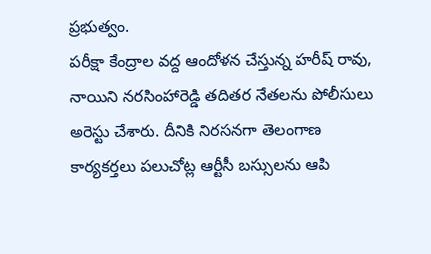ప్రభుత్వం.
పరీక్షా కేంద్రాల వద్ద ఆందోళన చేస్తున్న హరీష్ రావు, నాయిని నరసింహారెడ్డి తదితర నేతలను పోలీసులు అరెస్టు చేశారు. దీనికి నిరసనగా తెలంగాణ కార్యకర్తలు పలుచోట్ల ఆర్టీసీ బస్సులను ఆపి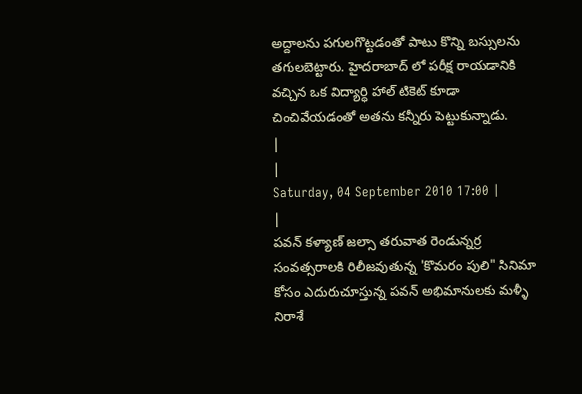అద్దాలను పగులగొట్టడంతో పాటు కొన్ని బస్సులను తగులబెట్టారు. హైదరాబాద్ లో పరీక్ష రాయడానికి వచ్చిన ఒక విద్యార్ధి హాల్ టికెట్ కూడా చించివేయడంతో అతను కన్నీరు పెట్టుకున్నాడు.
|
|
Saturday, 04 September 2010 17:00 |
|
పవన్ కళ్యాణ్ జల్సా తరువాత రెండున్నర్ర సంవత్సరాలకి రిలీజవుతున్న 'కొమరం పులి" సినిమా కోసం ఎదురుచూస్తున్న పవన్ అభిమానులకు మళ్ళీ నిరాశే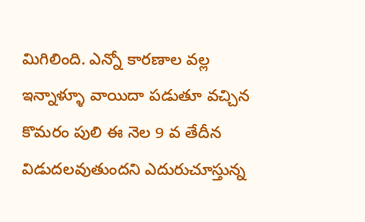మిగిలింది. ఎన్నో కారణాల వల్ల ఇన్నాళ్ళూ వాయిదా పడుతూ వచ్చిన కొమరం పులి ఈ నెల 9 వ తేదీన విడుదలవుతుందని ఎదురుచూస్తున్న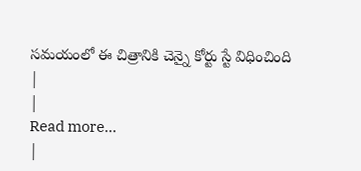సమయంలో ఈ చిత్రానికి చెన్నై కోర్టు స్టే విధించింది
|
|
Read more...
|